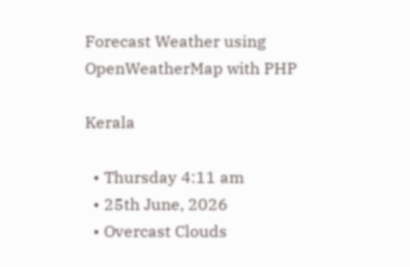Forecast Weather using OpenWeatherMap with PHP

Kerala

  • Thursday 4:11 am
  • 25th June, 2026
  • Overcast Clouds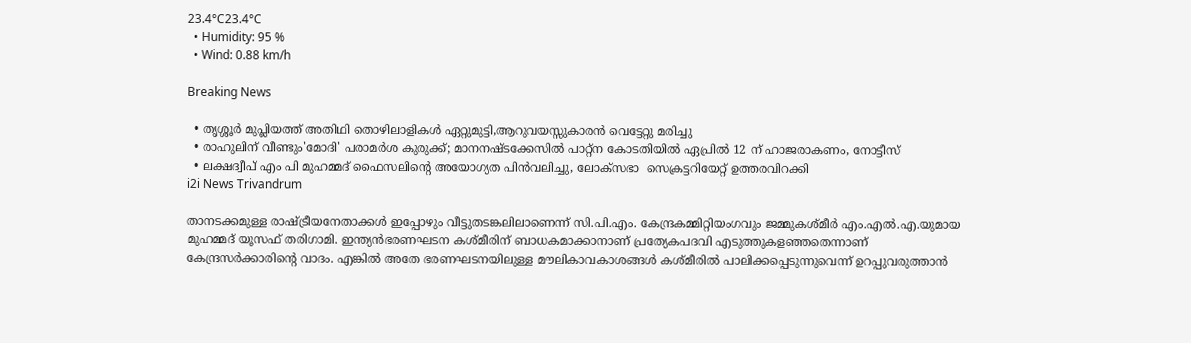23.4°C23.4°C
  • Humidity: 95 %
  • Wind: 0.88 km/h

Breaking News

  • തൃശ്ശൂർ മുപ്ലിയത്ത് അതിഥി തൊഴിലാളികൾ ഏറ്റുമുട്ടി,ആറുവയസ്സുകാരൻ വെട്ടേറ്റു മരിച്ചു
  • രാഹുലിന് വീണ്ടും'മോദി' പരാമര്‍ശ കുരുക്ക്; മാനനഷ്ടക്കേസിൽ പാറ്റ്ന കോടതിയിൽ ഏപ്രിൽ 12 ന് ഹാജരാകണം, നോട്ടീസ്
  • ലക്ഷദ്വീപ് എം പി മുഹമ്മദ് ഫൈസലിൻ്റെ അയോഗ്യത പിൻവലിച്ചു, ലോക്സഭാ  സെക്രട്ടറിയേറ്റ് ഉത്തരവിറക്കി
i2i News Trivandrum

താനടക്കമുള്ള രാഷ്ട്രീയനേതാക്കള്‍ ഇപ്പോഴും വീട്ടുതടങ്കലിലാണെന്ന് സി.പി.എം. കേന്ദ്രകമ്മിറ്റിയംഗവും ജമ്മുകശ്മീര്‍ എം.എല്‍.എ.യുമായ മുഹമ്മദ് യൂസഫ് തരിഗാമി. ഇന്ത്യന്‍ഭരണഘടന കശ്മീരിന്‌ ബാധകമാക്കാനാണ് പ്രത്യേകപദവി എടുത്തുകളഞ്ഞതെന്നാണ് കേന്ദ്രസര്‍ക്കാരിന്റെ വാദം. എങ്കില്‍ അതേ ഭരണഘടനയിലുള്ള മൗലികാവകാശങ്ങള്‍ കശ്മീരില്‍ പാലിക്കപ്പെടുന്നുവെന്ന് ഉറപ്പുവരുത്താന്‍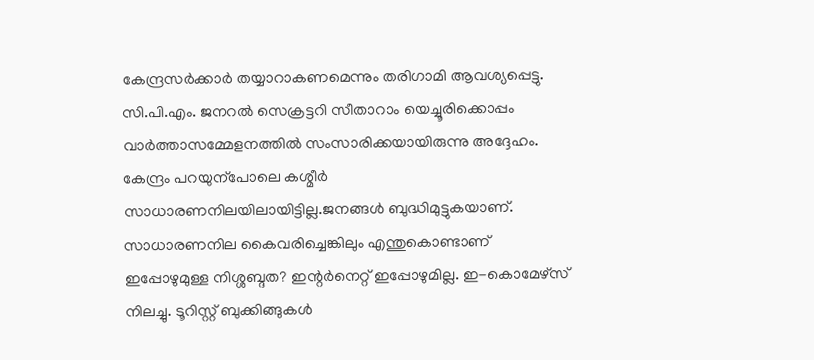കേന്ദ്രസര്‍ക്കാര്‍ തയ്യാറാകണമെന്നും തരിഗാമി ആവശ്യപ്പെട്ടു. സി.പി.എം. ജനറല്‍ സെക്രട്ടറി സീതാറാം യെച്ചൂരിക്കൊപ്പം വാര്‍ത്താസമ്മേളനത്തില്‍ സംസാരിക്കയായിരുന്നു അദ്ദേഹം. കേന്ദ്രം പറയുന്പോലെ കശ്മീര്‍ സാധാരണനിലയിലായിട്ടില്ല.ജനങ്ങള്‍ ബുദ്ധിമുട്ടുകയാണ്. സാധാരണനില കൈവരിച്ചെങ്കിലും എന്തുകൊണ്ടാണ് ഇപ്പോഴുമുള്ള നിശ്ശബ്ദത? ഇന്റര്‍നെറ്റ് ഇപ്പോഴുമില്ല. ഇ-കൊമേഴ്സ് നിലച്ചു. ടൂറിസ്റ്റ് ബുക്കിങ്ങുകള്‍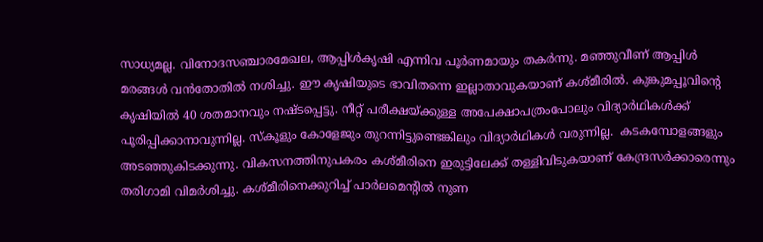സാധ്യമല്ല. വിനോദസഞ്ചാരമേഖല, ആപ്പിള്‍കൃഷി എന്നിവ പൂര്‍ണമായും തകര്‍ന്നു. മഞ്ഞുവീണ് ആപ്പിള്‍ മരങ്ങള്‍ വന്‍തോതില്‍ നശിച്ചു. ഈ കൃഷിയുടെ ഭാവിതന്നെ ഇല്ലാതാവുകയാണ് കശ്മീരില്‍. കുങ്കുമപ്പൂവിന്റെ കൃഷിയില്‍ 40 ശതമാനവും നഷ്ടപ്പെട്ടു. നീറ്റ് പരീക്ഷയ്ക്കുള്ള അപേക്ഷാപത്രംപോലും വിദ്യാര്‍ഥികള്‍ക്ക്‌ പൂരിപ്പിക്കാനാവുന്നില്ല. സ്കൂളും കോളേജും തുറന്നിട്ടുണ്ടെങ്കിലും വിദ്യാര്‍ഥികള്‍ വരുന്നില്ല.  കടകമ്പോളങ്ങളും  അടഞ്ഞുകിടക്കുന്നു. വികസനത്തിനുപകരം കശ്മീരിനെ ഇരുട്ടിലേക്ക്‌ തള്ളിവിടുകയാണ് കേന്ദ്രസര്‍ക്കാരെന്നും തരിഗാമി വിമര്‍ശിച്ചു. കശ്മീരിനെക്കുറിച്ച്‌ പാര്‍ലമെന്റില്‍ നുണ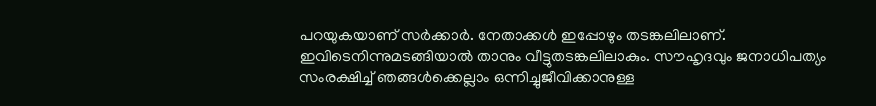പറയുകയാണ് സര്‍ക്കാര്‍. നേതാക്കള്‍ ഇപ്പോഴും തടങ്കലിലാണ്. ഇവിടെനിന്നുമടങ്ങിയാല്‍ താനും വീട്ടുതടങ്കലിലാകും. സൗഹൃദവും ജനാധിപത്യം സംരക്ഷിച്ച്‌ ഞങ്ങള്‍ക്കെല്ലാം ഒന്നിച്ചുജീവിക്കാനുള്ള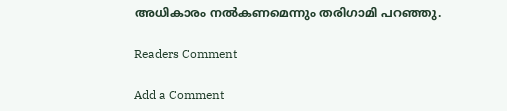അധികാരം നല്‍കണമെന്നും തരിഗാമി പറഞ്ഞു.

Readers Comment

Add a Comment